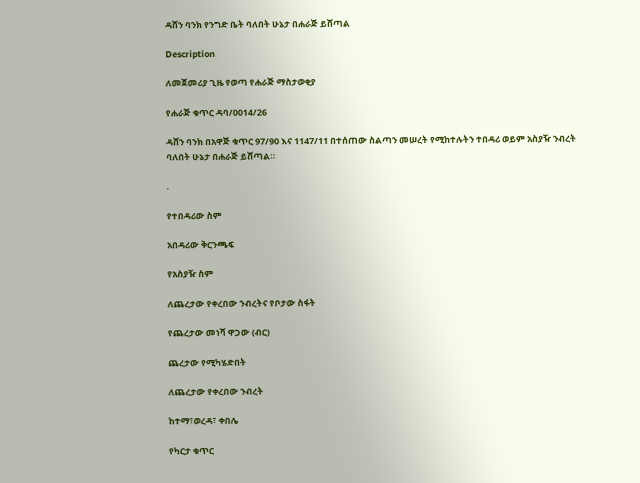ዳሸን ባንክ የንግድ ቤት ባለበት ሁኔታ በሐራጅ ይሸጣል

Description

ለመጀመሪያ ጊዜ የወጣ የሐራጅ ማስታወቂያ

የሐራጅ ቁጥር ዳባ/0014/26

ዳሸን ባንክ በአዋጅ ቁጥር 97/90 እና 1147/11 በተሰጠው ስልጣን መሠረት የሚከተሉትን ተበዳሪ ወይም አስያዥ ንብረት ባለበት ሁኔታ በሐራጅ ይሸጣል።

.

የተበዳሪው ስም

አበዳሪው ቅርንጫፍ

የአስያዥ ስም

ለጨረታው የቀረበው ንብረትና የቦታው ስፋት

የጨረታው መነሻ ዋጋው (ብር)

ጨረታው የሚካሄድበት

ለጨረታው የቀረበው ንብረት

ከተማ፣ወረዳ፣ ቀበሌ

የካርታ ቁጥር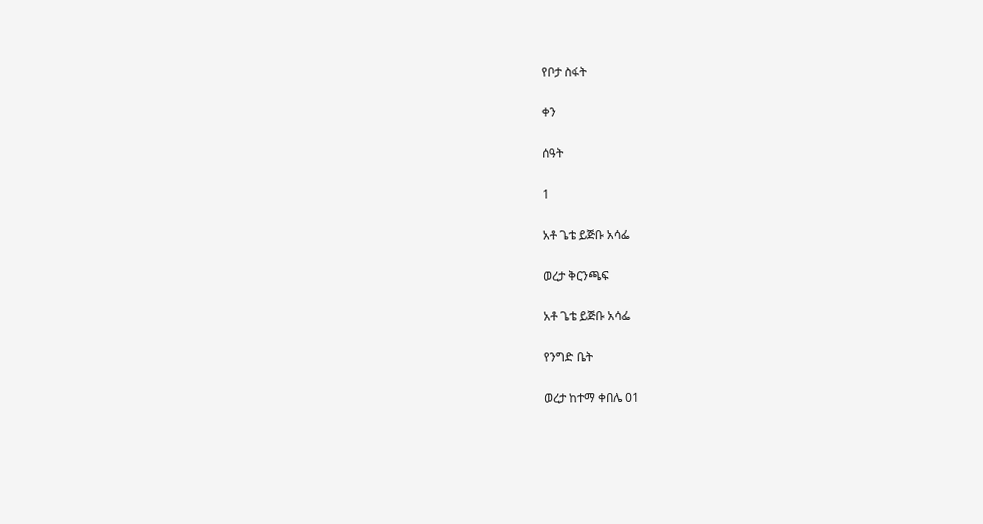የቦታ ስፋት

ቀን

ሰዓት

1

አቶ ጌቴ ይጅቡ አሳፌ

ወረታ ቅርንጫፍ

አቶ ጌቴ ይጅቡ አሳፌ

የንግድ ቤት

ወረታ ከተማ ቀበሌ 01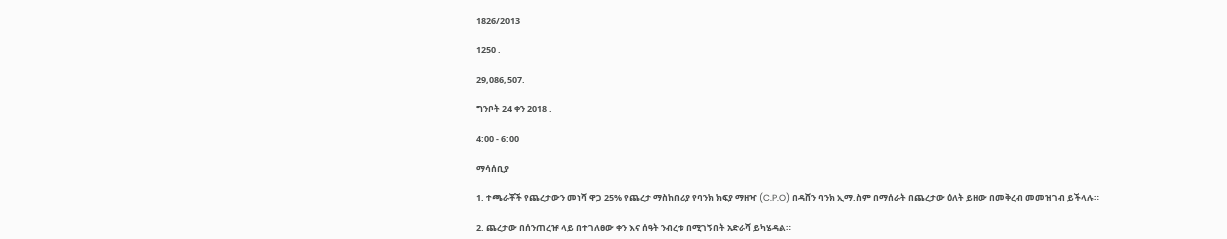1826/2013

1250 .

29,086,507.

ግንቦት 24 ቀን 2018 .

4:00 - 6:00

ማሳሰቢያ

1. ተጫራቾች የጨረታውን መነሻ ዋጋ 25% የጨረታ ማስከበሪያ የባንክ ክፍያ ማዘዣ (C.P.O) በዳሸን ባንክ ኢማ.ስም በማሰራት በጨረታው ዕለት ይዘው በመቅረብ መመዝገብ ይችላሉ።

2. ጨረታው በሰንጠረዡ ላይ በተገለፀው ቀን እና ሰዓት ንብረቱ በሚገኝበት አድራሻ ይካሄዳል።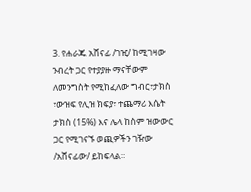3. የሐራጁ አሸናፊ /ገዢ/ ከሚገዛው ንብረት ጋር የተያያዙ ማናቸውም ለመንግስት የሚከፈለው ግብር፣ታክስ ፣ውዝፍ የሊዝ ክፍያ፣ ተጨማሪ እሴት ታክስ (15%) እና ሌላ ከስም ዝውውር ጋር የሚገናኙ ወጪዎችን ገዥው /አሸናፊው/ ይከፍላል።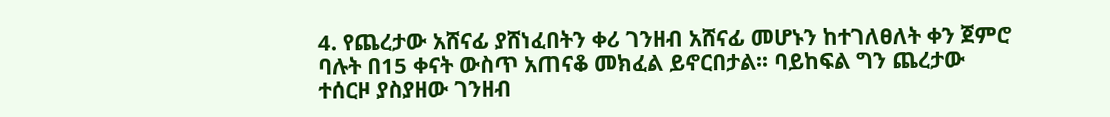4. የጨረታው አሸናፊ ያሸነፈበትን ቀሪ ገንዘብ አሸናፊ መሆኑን ከተገለፀለት ቀን ጀምሮ ባሉት በ15 ቀናት ውስጥ አጠናቆ መክፈል ይኖርበታል፡፡ ባይከፍል ግን ጨረታው ተሰርዞ ያስያዘው ገንዘብ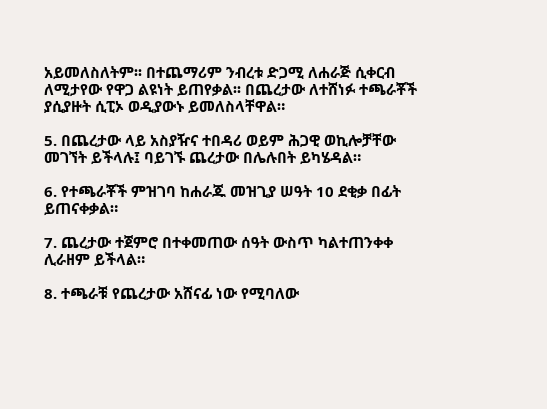አይመለስለትም፡፡ በተጨማሪም ንብረቱ ድጋሚ ለሐራጅ ሲቀርብ ለሚታየው የዋጋ ልዩነት ይጠየቃል፡፡ በጨረታው ለተሸነፉ ተጫራቾች ያሲያዙት ሲፒኦ ወዲያውኑ ይመለስላቸዋል።

5. በጨረታው ላይ አስያዥና ተበዳሪ ወይም ሕጋዊ ወኪሎቻቸው መገኘት ይችላሉ፤ ባይገኙ ጨረታው በሌሉበት ይካሄዳል።

6. የተጫራቾች ምዝገባ ከሐራጁ መዝጊያ ሠዓት 10 ደቂቃ በፊት ይጠናቀቃል።

7. ጨረታው ተጀምሮ በተቀመጠው ሰዓት ውስጥ ካልተጠንቀቀ ሊራዘም ይችላል።

8. ተጫራቹ የጨረታው አሸናፊ ነው የሚባለው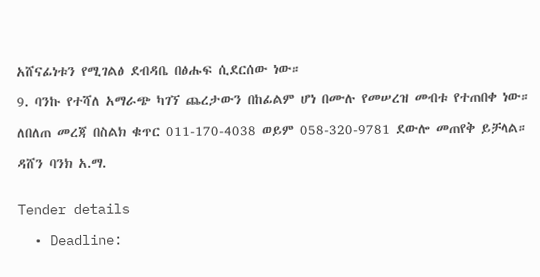አሸናፊነቱን የሚገልፅ ደብዳቤ በፅሑፍ ሲደርሰው ነው።

9. ባንኩ የተሻለ አማራጭ ካገኘ ጨረታውን በከፊልም ሆነ በሙሉ የመሠረዝ መብቱ የተጠበቀ ነው።

ለበለጠ መረጃ በስልክ ቁጥር 011-170-4038 ወይም 058-320-9781 ደውሎ መጠየቅ ይቻላል።

ዳሸን ባንክ አ.ማ.


Tender details

  • Deadline: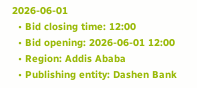2026-06-01
  • Bid closing time: 12:00
  • Bid opening: 2026-06-01 12:00
  • Region: Addis Ababa
  • Publishing entity: Dashen Bank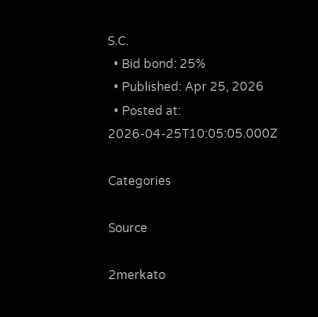S.C.
  • Bid bond: 25%
  • Published: Apr 25, 2026
  • Posted at: 2026-04-25T10:05:05.000Z

Categories

Source

2merkato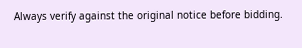Always verify against the original notice before bidding.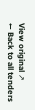View original ↗
← Back to all tenders